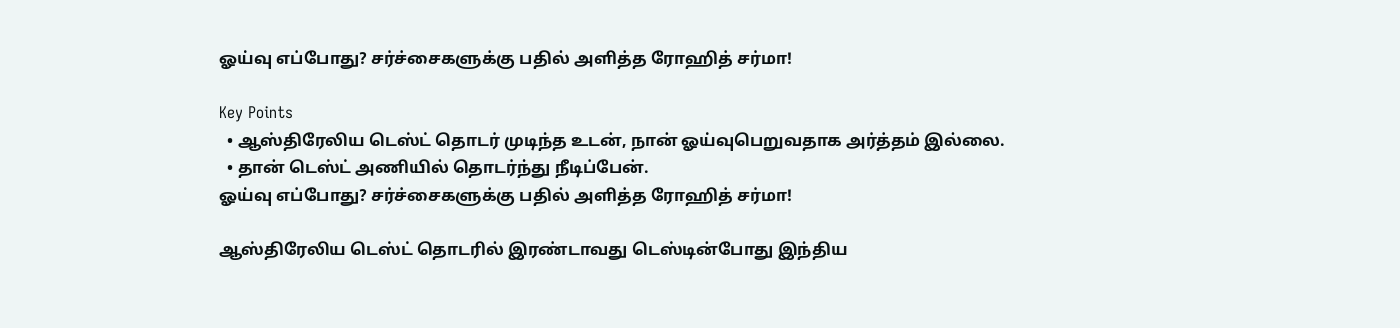ஓய்வு எப்போது? சர்ச்சைகளுக்கு பதில் அளித்த ரோஹித் சர்மா!

Key Points
  • ஆஸ்திரேலிய டெஸ்ட் தொடர் முடிந்த உடன், நான் ஓய்வுபெறுவதாக அர்த்தம் இல்லை.
  • தான் டெஸ்ட் அணியில் தொடர்ந்து நீடிப்பேன்.
ஓய்வு எப்போது? சர்ச்சைகளுக்கு பதில் அளித்த ரோஹித் சர்மா!

ஆஸ்திரேலிய டெஸ்ட் தொடரில் இரண்டாவது டெஸ்டின்போது இந்திய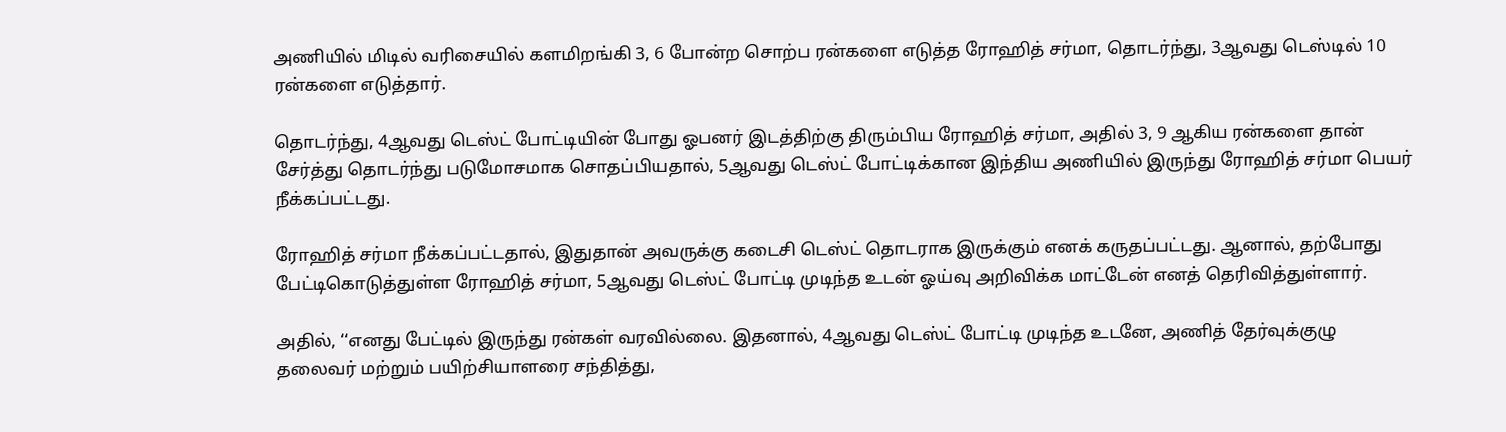அணியில் மிடில் வரிசையில் களமிறங்கி 3, 6 போன்ற சொற்ப ரன்களை எடுத்த ரோஹித் சர்மா, தொடர்ந்து, 3ஆவது டெஸ்டில் 10 ரன்களை எடுத்தார்.

தொடர்ந்து, 4ஆவது டெஸ்ட் போட்டியின் போது ஓபனர் இடத்திற்கு திரும்பிய ரோஹித் சர்மா, அதில் 3, 9 ஆகிய ரன்களை தான் சேர்த்து தொடர்ந்து படுமோசமாக சொதப்பியதால், 5ஆவது டெஸ்ட் போட்டிக்கான இந்திய அணியில் இருந்து ரோஹித் சர்மா பெயர் நீக்கப்பட்டது.

ரோஹித் சர்மா நீக்கப்பட்டதால், இதுதான் அவருக்கு கடைசி டெஸ்ட் தொடராக இருக்கும் எனக் கருதப்பட்டது. ஆனால், தற்போது பேட்டிகொடுத்துள்ள ரோஹித் சர்மா, 5ஆவது டெஸ்ட் போட்டி முடிந்த உடன் ஓய்வு அறிவிக்க மாட்டேன் எனத் தெரிவித்துள்ளார்.

அதில், ‘‘எனது பேட்டில் இருந்து ரன்கள் வரவில்லை. இதனால், 4ஆவது டெஸ்ட் போட்டி முடிந்த உடனே, அணித் தேர்வுக்குழு தலைவர் மற்றும் பயிற்சியாளரை சந்தித்து,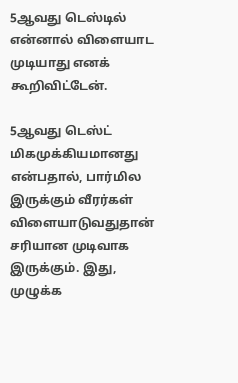5ஆவது டெஸ்டில் என்னால் விளையாட முடியாது எனக் கூறிவிட்டேன்.

5ஆவது டெஸ்ட் மிகமுக்கியமானது என்பதால், பார்மில இருக்கும் வீரர்கள் விளையாடுவதுதான் சரியான முடிவாக இருக்கும். இது, முழுக்க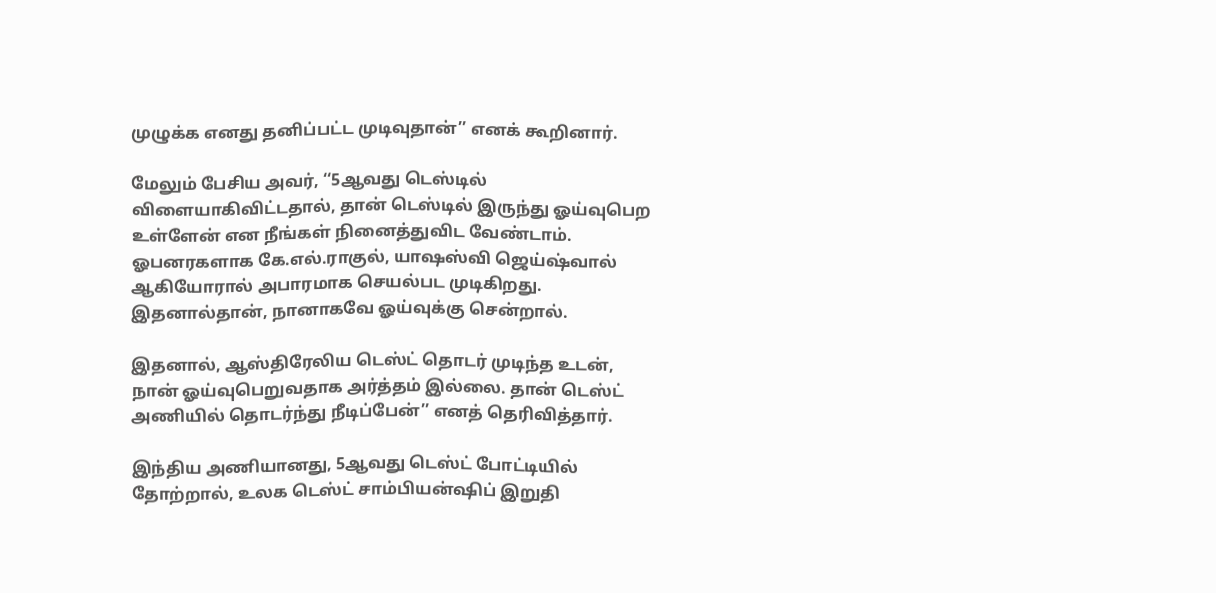முழுக்க எனது தனிப்பட்ட முடிவுதான்’’ எனக் கூறினார்.

மேலும் பேசிய அவர், ‘‘5ஆவது டெஸ்டில் விளையாகிவிட்டதால், தான் டெஸ்டில் இருந்து ஓய்வுபெற உள்ளேன் என நீங்கள் நினைத்துவிட வேண்டாம். ஓபனரகளாக கே.எல்.ராகுல், யாஷஸ்வி ஜெய்ஷ்வால் ஆகியோரால் அபாரமாக செயல்பட முடிகிறது. இதனால்தான், நானாகவே ஓய்வுக்கு சென்றால்.

இதனால், ஆஸ்திரேலிய டெஸ்ட் தொடர் முடிந்த உடன், நான் ஓய்வுபெறுவதாக அர்த்தம் இல்லை. தான் டெஸ்ட் அணியில் தொடர்ந்து நீடிப்பேன்’’ எனத் தெரிவித்தார்.

இந்திய அணியானது, 5ஆவது டெஸ்ட் போட்டியில் தோற்றால், உலக டெஸ்ட் சாம்பியன்ஷிப் இறுதி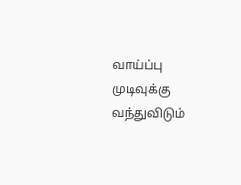வாய்ப்பு முடிவுக்கு வந்துவிடும்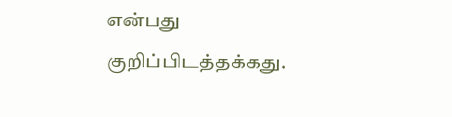என்பது குறிப்பிடத்தக்கது.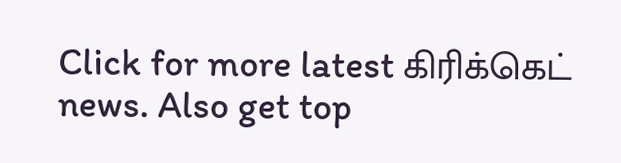Click for more latest கிரிக்கெட் news. Also get top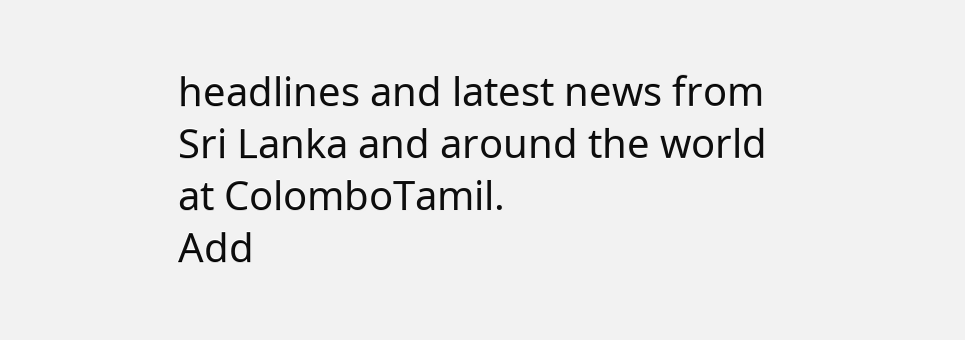headlines and latest news from Sri Lanka and around the world at ColomboTamil.
Add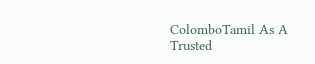ColomboTamil As A Trusted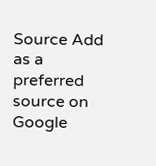Source Add as a preferred source on Google